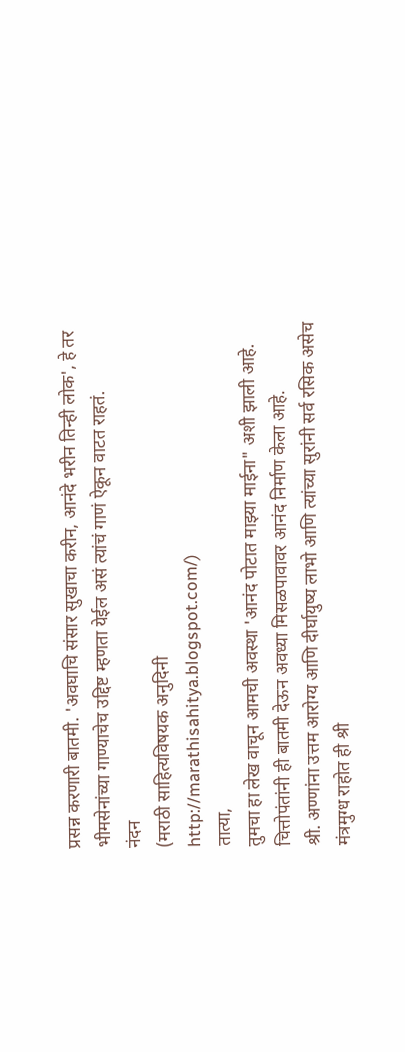प्रसन्न करणारी बातमी. 'अवघाचि संसार सुखाचा करीन, आनंदे भरीन तिन्ही लोक', हे तर भीमसेनांच्या गाण्याचेच उद्दिष्ट म्हणता येईल असं त्यांचं गाणं ऐकून वाटत राहतं.
नंदन
(मराठी साहित्यविषयक अनुदिनी
http://marathisahitya.blogspot.com/)
तात्या,
तुमचा हा लेख वाचून आमची अवस्था 'आनंद पोटात माझ्या माईना" अशी झाली आहे.
चित्तोपंतांनी ही बातमी देऊन अवध्या मिसळपावावर आनंद निर्माण केला आहे.
श्री. अण्णांना उत्तम आरोग्य आणि दीर्घायुष्य लाभो आणि त्यांच्या सुरांनी सर्व रसिक असेच मंत्रमुग्ध राहोत ही श्री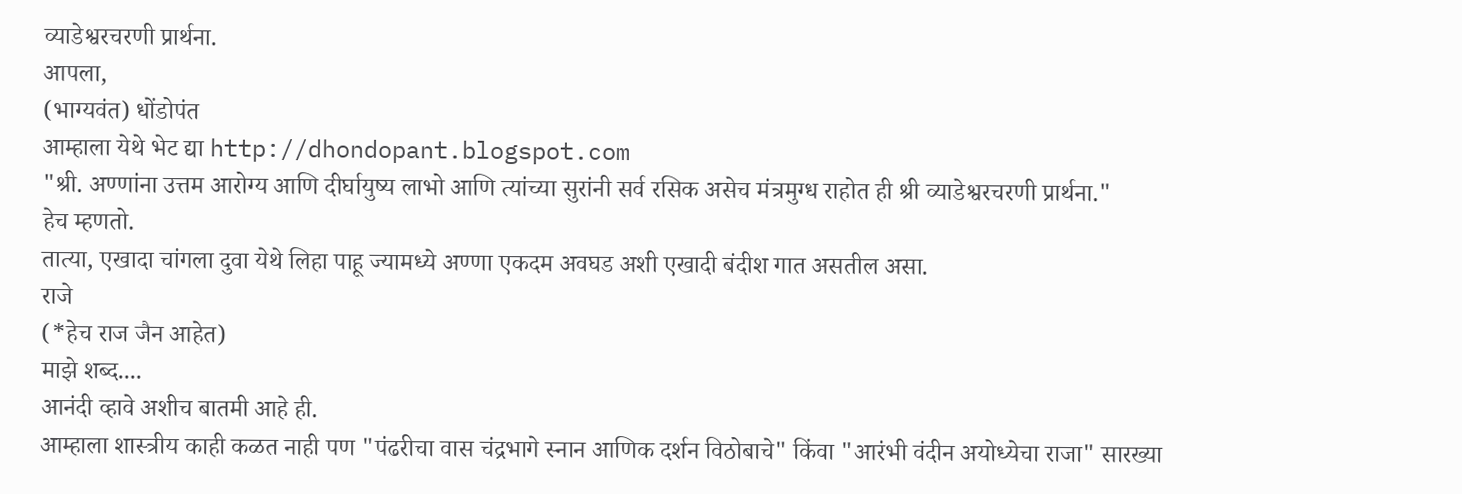व्याडेश्वरचरणी प्रार्थना.
आपला,
(भाग्यवंत) धोंडोपंत
आम्हाला येथे भेट द्या http://dhondopant.blogspot.com
"श्री. अण्णांना उत्तम आरोग्य आणि दीर्घायुष्य लाभो आणि त्यांच्या सुरांनी सर्व रसिक असेच मंत्रमुग्ध राहोत ही श्री व्याडेश्वरचरणी प्रार्थना."
हेच म्हणतो.
तात्या, एखादा चांगला दुवा येथे लिहा पाहू ज्यामध्ये अण्णा एकदम अवघड अशी एखादी बंदीश गात असतील असा.
राजे
(*हेच राज जैन आहेत)
माझे शब्द....
आनंदी व्हावे अशीच बातमी आहे ही.
आम्हाला शास्त्रीय काही कळत नाही पण "पंढरीचा वास चंद्रभागे स्नान आणिक दर्शन विठोबाचे" किंवा "आरंभी वंदीन अयोध्येचा राजा" सारख्या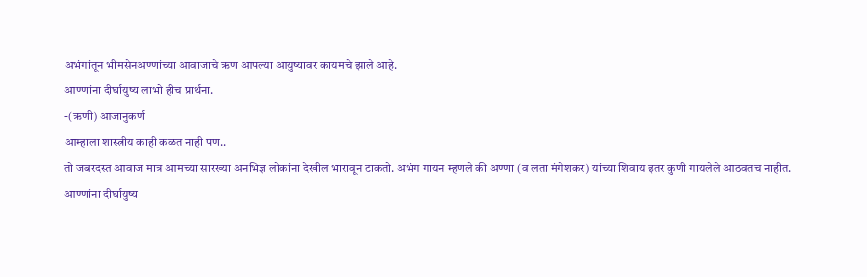अभंगांतून भीमसेनअण्णांच्या आवाजाचे ऋण आपल्या आयुष्यावर कायमचे झाले आहे.
आण्णांना दीर्घायुष्य लाभो हीच प्रार्थना.
-(ऋणी) आजानुकर्ण
आम्हाला शास्त्रीय काही कळत नाही पण..
तो जबरदस्त आवाज मात्र आमच्या सारख्या अनभिज्ञ लोकांना देखील भारावून टाकतो. अभंग गायन म्हणले की अण्णा (व लता मंगेशकर) यांच्या शिवाय इतर कुणी गायलेले आठवतच नाहीत.
आण्णांना दीर्घायुष्य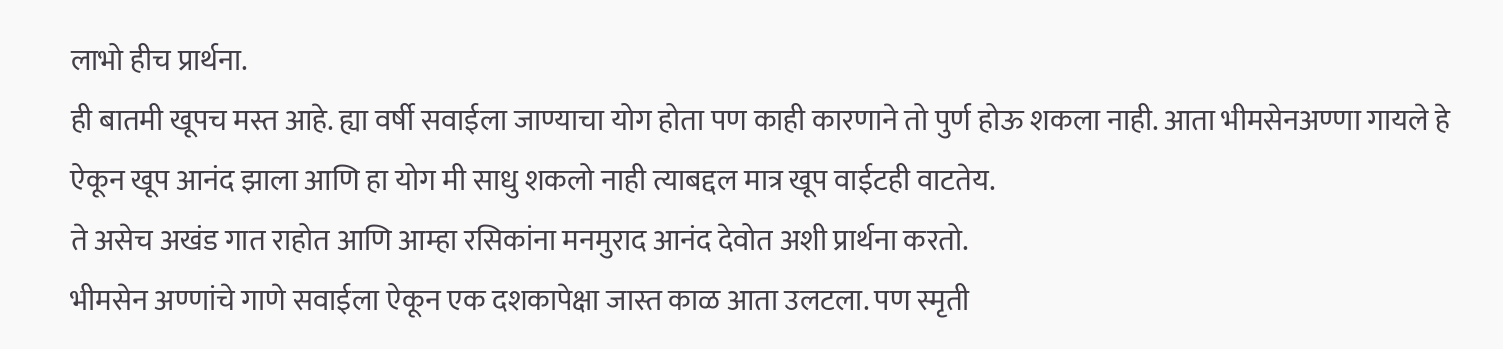लाभो हीच प्रार्थना.
ही बातमी खूपच मस्त आहे. ह्या वर्षी सवाईला जाण्याचा योग होता पण काही कारणाने तो पुर्ण होऊ शकला नाही. आता भीमसेनअण्णा गायले हे ऐकून खूप आनंद झाला आणि हा योग मी साधु शकलो नाही त्याबद्दल मात्र खूप वाईटही वाटतेय.
ते असेच अखंड गात राहोत आणि आम्हा रसिकांना मनमुराद आनंद देवोत अशी प्रार्थना करतो.
भीमसेन अण्णांचे गाणे सवाईला ऐकून एक दशकापेक्षा जास्त काळ आता उलटला. पण स्मृती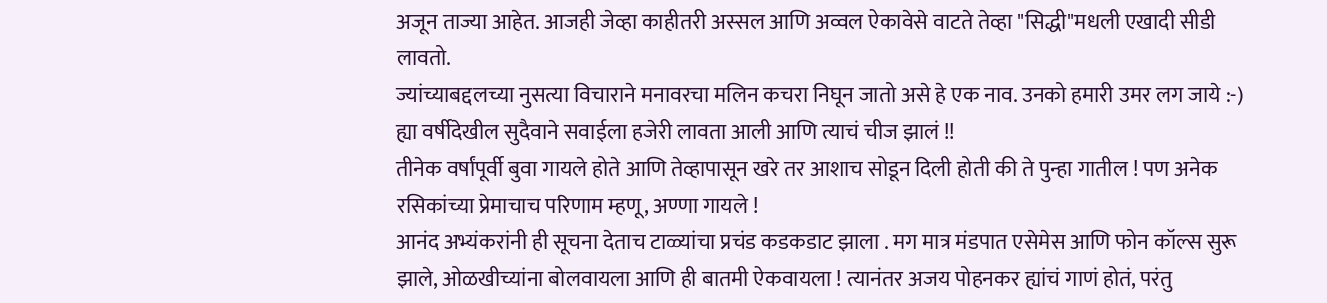अजून ताज्या आहेत. आजही जेव्हा काहीतरी अस्सल आणि अव्वल ऐकावेसे वाटते तेव्हा "सिद्धी"मधली एखादी सीडी लावतो.
ज्यांच्याबद्दलच्या नुसत्या विचाराने मनावरचा मलिन कचरा निघून जातो असे हे एक नाव. उनको हमारी उमर लग जाये :-)
ह्या वर्षीदेखील सुदैवाने सवाईला हजेरी लावता आली आणि त्याचं चीज झालं !!
तीनेक वर्षांपूर्वी बुवा गायले होते आणि तेव्हापासून खरे तर आशाच सोडून दिली होती की ते पुन्हा गातील ! पण अनेक रसिकांच्या प्रेमाचाच परिणाम म्हणू, अण्णा गायले !
आनंद अभ्यंकरांनी ही सूचना देताच टाळ्यांचा प्रचंड कडकडाट झाला . मग मात्र मंडपात एसेमेस आणि फोन कॉल्स सुरू झाले, ओळखीच्यांना बोलवायला आणि ही बातमी ऐकवायला ! त्यानंतर अजय पोहनकर ह्यांचं गाणं होतं, परंतु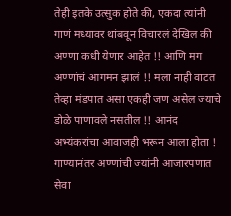तेही इतके उत्सुक होते की, एकदा त्यांनी गाणं मध्यावर थांबवून विचारलं देखिल की अण्णा कधी येणार आहेत !! आणि मग अण्णांचं आगमन झालं !! मला नाही वाटत तेव्हा मंडपात असा एकही जण असेल ज्याचे डोळे पाणावले नसतील !! आनंद अभ्यंकरांचा आवाजही भरून आला होता !
गाण्यानंतर अण्णांची ज्यांनी आजारपणात सेवा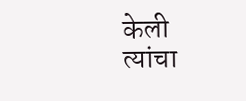केली त्यांचा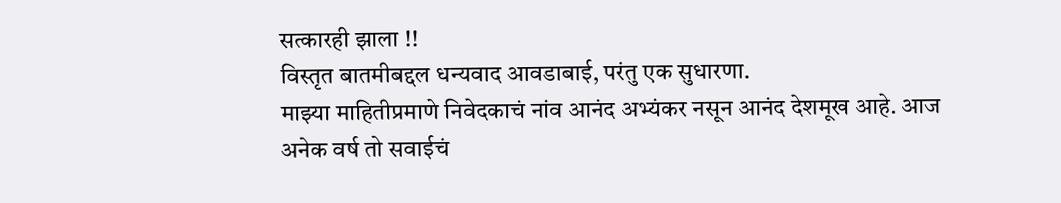सत्कारही झाला !!
विस्तृत बातमीबद्दल धन्यवाद आवडाबाई, परंतु एक सुधारणा.
माझ्या माहितीप्रमाणे निवेदकाचं नांव आनंद अभ्यंकर नसून आनंद देशमूख आहे. आज अनेक वर्ष तो सवाईचं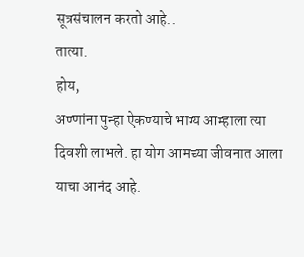सूत्रसंचालन करतो आहे..
तात्या.
होय,
अण्णांना पुन्हा ऐकण्याचे भाग्य आम्हाला त्या दिवशी लाभले. हा योग आमच्या जीवनात आला याचा आनंद आहे.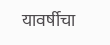यावर्षीचा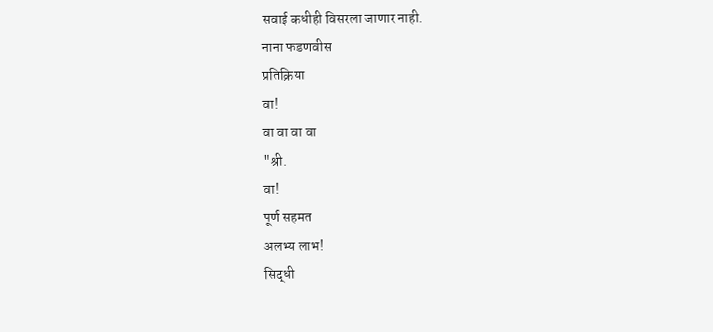सवाई कधीही विसरला जाणार नाही.
नाना फडणवीस
प्रतिक्रिया
वा!
वा वा वा वा
"श्री.
वा!
पूर्ण सहमत
अलभ्य लाभ!
सिद्धी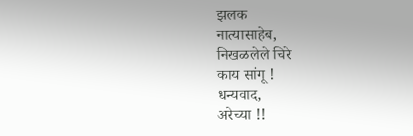झलक
नात्यासाहेब,
निखळलेले चिरे
काय सांगू !
धन्यवाद,
अरेच्या !!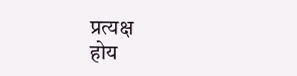प्रत्यक्ष
होय